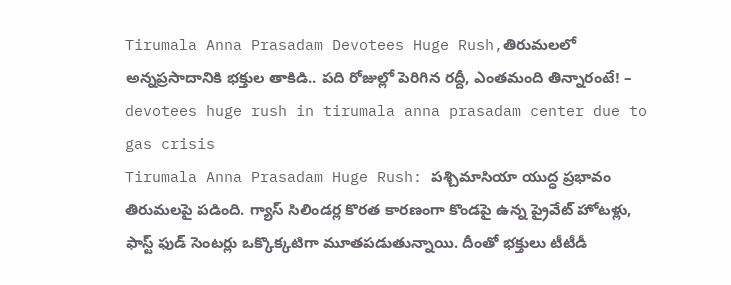Tirumala Anna Prasadam Devotees Huge Rush,తిరుమలలో అన్నప్రసాదానికి భక్తుల తాకిడి.. పది రోజుల్లో పెరిగిన రద్దీ, ఎంతమంది తిన్నారంటే! – devotees huge rush in tirumala anna prasadam center due to gas crisis
Tirumala Anna Prasadam Huge Rush: పశ్చిమాసియా యుద్ధ ప్రభావం తిరుమలపై పడింది. గ్యాస్ సిలిండర్ల కొరత కారణంగా కొండపై ఉన్న ప్రైవేట్ హోటళ్లు, ఫాస్ట్ ఫుడ్ సెంటర్లు ఒక్కొక్కటిగా మూతపడుతున్నాయి. దీంతో భక్తులు టీటీడీ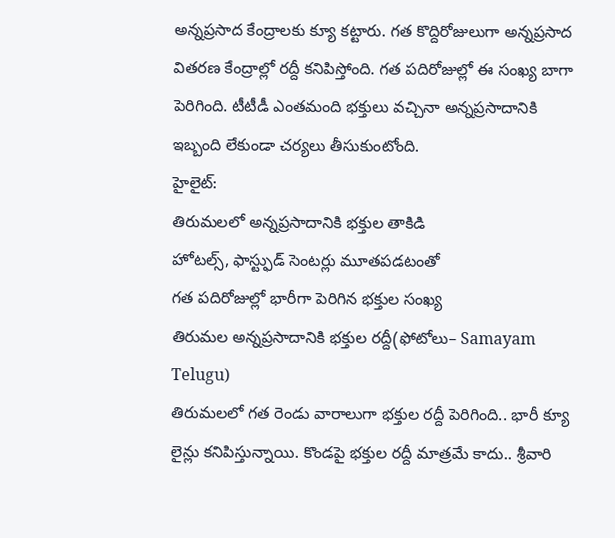అన్నప్రసాద కేంద్రాలకు క్యూ కట్టారు. గత కొద్దిరోజులుగా అన్నప్రసాద వితరణ కేంద్రాల్లో రద్దీ కనిపిస్తోంది. గత పదిరోజుల్లో ఈ సంఖ్య బాగా పెరిగింది. టీటీడీ ఎంతమంది భక్తులు వచ్చినా అన్నప్రసాదానికి ఇబ్బంది లేకుండా చర్యలు తీసుకుంటోంది.
హైలైట్:
తిరుమలలో అన్నప్రసాదానికి భక్తుల తాకిడి
హోటల్స్, ఫాస్ట్ఫుడ్ సెంటర్లు మూతపడటంతో
గత పదిరోజుల్లో భారీగా పెరిగిన భక్తుల సంఖ్య
తిరుమల అన్నప్రసాదానికి భక్తుల రద్దీ(ఫోటోలు– Samayam Telugu)
తిరుమలలో గత రెండు వారాలుగా భక్తుల రద్దీ పెరిగింది.. భారీ క్యూ లైన్లు కనిపిస్తున్నాయి. కొండపై భక్తుల రద్దీ మాత్రమే కాదు.. శ్రీవారి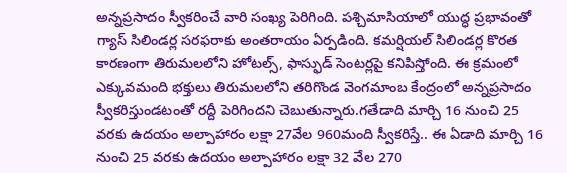అన్నప్రసాదం స్వీకరించే వారి సంఖ్య పెరిగింది. పశ్చిమాసియాలో యుద్ధ ప్రభావంతో గ్యాస్ సిలిండర్ల సరఫరాకు అంతరాయం ఏర్పడింది. కమర్షియల్ సిలిండర్ల కొరత కారణంగా తిరుమలలోని హోటల్స్, ఫాస్ఫుడ్ సెంటర్లపై కనిపిస్తోంది. ఈ క్రమంలో ఎక్కువమంది భక్తులు తిరుమలలోని తరిగొండ వెంగమాంబ కేంద్రంలో అన్నప్రసాదం స్వీకరిస్తుండటంతో రద్దీ పెరిగిందని చెబుతున్నారు.గతేడాది మార్చి 16 నుంచి 25 వరకు ఉదయం అల్పాహారం లక్షా 27వేల 960మంది స్వీకరిస్తే.. ఈ ఏడాది మార్చి 16 నుంచి 25 వరకు ఉదయం అల్పాహారం లక్షా 32 వేల 270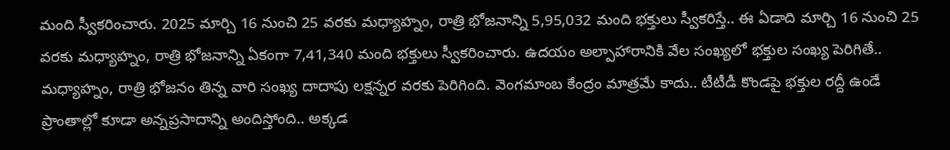మంది స్వీకరించారు. 2025 మార్చి 16 నుంచి 25 వరకు మధ్యాహ్నం, రాత్రి భోజనాన్ని 5,95,032 మంది భక్తులు స్వీకరిస్తే.. ఈ ఏడాది మార్చి 16 నుంచి 25 వరకు మధ్యాహ్నం, రాత్రి భోజనాన్ని ఏకంగా 7,41,340 మంది భక్తులు స్వీకరించారు. ఉదయం అల్పాహారానికి వేల సంఖ్యలో భక్తుల సంఖ్య పెరిగితే.. మధ్యాహ్నం, రాత్రి భోజనం తిన్న వారి సంఖ్య దాదాపు లక్షన్నర వరకు పెరిగింది. వెంగమాంబ కేంద్రం మాత్రమే కాదు.. టీటీడీ కొండపై భక్తుల రద్దీ ఉండే ప్రాంతాల్లో కూడా అన్నప్రసాదాన్ని అందిస్తోంది.. అక్కడ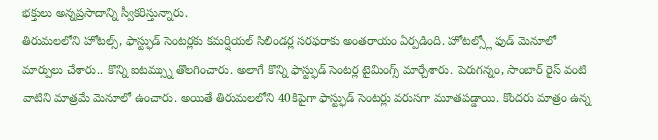భక్తులు అన్నప్రసాదాన్ని స్వీకరిస్తున్నారు.
తిరుమలలోని హోటల్స్, ఫాస్ట్ఫుడ్ సెంటర్లకు కమర్షియల్ సిలిండర్ల సరఫరాకు అంతరాయం ఏర్పడింది. హోటల్స్లో ఫుడ్ మెనూలో మార్పులు చేశారు.. కొన్ని ఐటమ్స్ను తొలగించారు. అలాగే కొన్ని ఫాస్ట్ఫుడ్ సెంటర్ల టైమింగ్స్ మార్చేశారు. పెరుగన్నం, సాంబార్ రైస్ వంటి వాటిని మాత్రమే మెనూలో ఉంచారు. అయితే తిరుమలలోని 40కిపైగా ఫాస్ట్ఫుడ్ సెంటర్లు వరుసగా మూతపడ్డాయి. కొందరు మాత్రం ఉన్న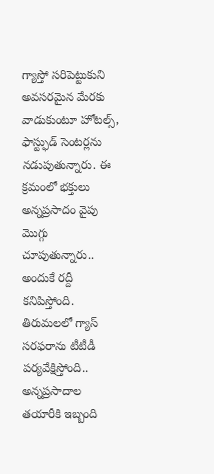గ్యాస్తో సరిపెట్టుకుని అవసరమైన మేరకు వాడుకుంటూ హోటల్స్, ఫాస్ట్ఫుడ్ సెంటర్లను నడుపుతున్నారు. ఈ క్రమంలో భక్తులు అన్నప్రసాదం వైపు మొగ్గు చూపుతున్నారు.. అందుకే రద్దీ కనిపిస్తోంది.
తిరుమలలో గ్యాస్ సరఫరాను టీటీడీ పర్యవేక్షిస్తోంది.. అన్నప్రసాదాల తయారీకి ఇబ్బంది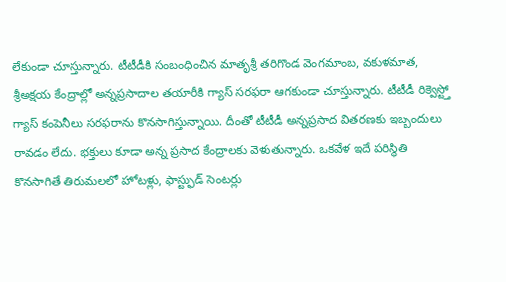లేకుండా చూస్తున్నారు. టీటీడీకి సంబంధించిన మాతృశ్రీ తరిగొండ వెంగమాంబ, వకుళమాత, శ్రీఅక్షయ కేంద్రాల్లో అన్నప్రసాదాల తయారీకి గ్యాస్ సరఫరా ఆగకుండా చూస్తున్నారు. టీటీడీ రిక్వెస్ట్తో గ్యాస్ కంపెనీలు సరఫరాను కొనసాగిస్తున్నాయి. దీంతో టీటీడీ అన్నప్రసాద వితరణకు ఇబ్బందులు రావడం లేదు. భక్తులు కూడా అన్న ప్రసాద కేంద్రాలకు వెళుతున్నారు. ఒకవేళ ఇదే పరిస్థితి కొనసాగితే తిరుమలలో హోటళ్లు, ఫాస్ట్ఫుడ్ సెంటర్లు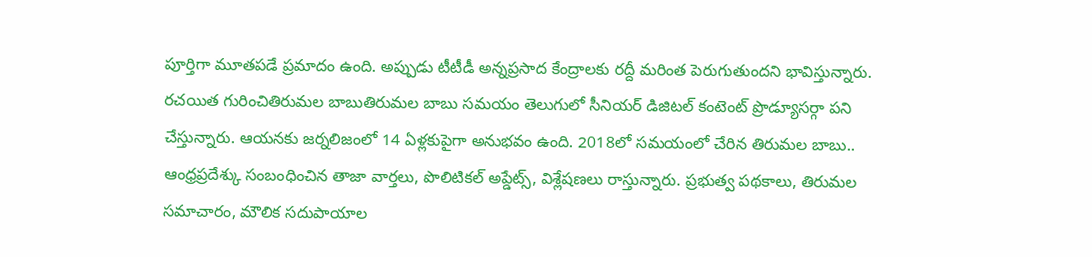పూర్తిగా మూతపడే ప్రమాదం ఉంది. అప్పుడు టీటీడీ అన్నప్రసాద కేంద్రాలకు రద్దీ మరింత పెరుగుతుందని భావిస్తున్నారు.
రచయిత గురించితిరుమల బాబుతిరుమల బాబు సమయం తెలుగులో సీనియర్ డిజిటల్ కంటెంట్ ప్రొడ్యూసర్గా పని చేస్తున్నారు. ఆయనకు జర్నలిజంలో 14 ఏళ్లకుపైగా అనుభవం ఉంది. 2018లో సమయంలో చేరిన తిరుమల బాబు.. ఆంధ్రప్రదేశ్కు సంబంధించిన తాజా వార్తలు, పొలిటికల్ అప్డేట్స్, విశ్లేషణలు రాస్తున్నారు. ప్రభుత్వ పథకాలు, తిరుమల సమాచారం, మౌలిక సదుపాయాల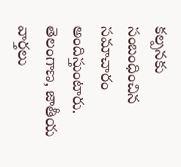కల్పనకు సంబంధించిన సమాచారం అందిస్తుంటారు. తెలంగాణ, జాతీయ వార్తలు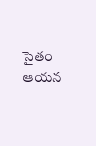సైతం ఆయన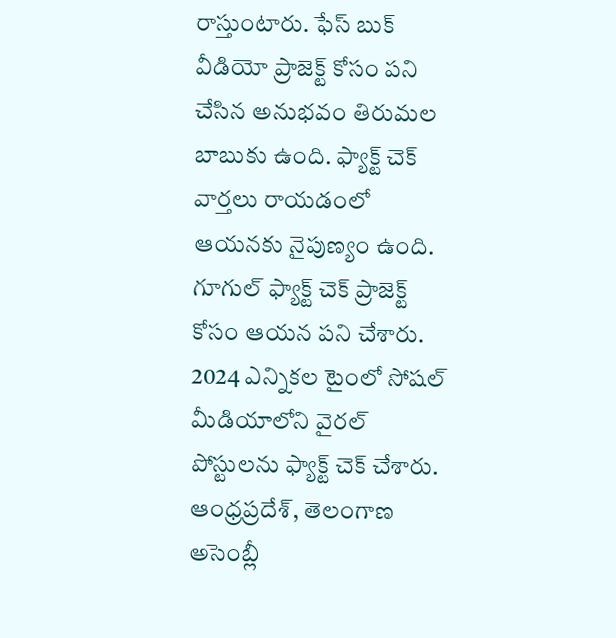రాస్తుంటారు. ఫేస్ బుక్ వీడియో ప్రాజెక్ట్ కోసం పని చేసిన అనుభవం తిరుమల బాబుకు ఉంది. ఫ్యాక్ట్ చెక్ వార్తలు రాయడంలో ఆయనకు నైపుణ్యం ఉంది. గూగుల్ ఫ్యాక్ట్ చెక్ ప్రాజెక్ట్ కోసం ఆయన పని చేశారు. 2024 ఎన్నికల టైంలో సోషల్ మీడియాలోని వైరల్ పోస్టులను ఫ్యాక్ట్ చెక్ చేశారు. ఆంధ్రప్రదేశ్, తెలంగాణ అసెంబ్లీ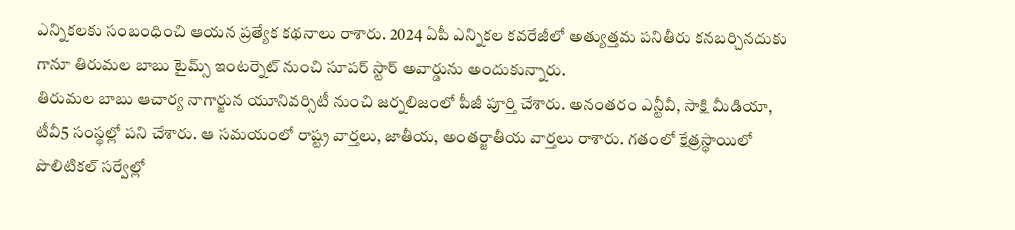ఎన్నికలకు సంబంధించి ఆయన ప్రత్యేక కథనాలు రాశారు. 2024 ఏపీ ఎన్నికల కవరేజీలో అత్యుత్తమ పనితీరు కనబర్చినదుకు గానూ తిరుమల బాబు టైమ్స్ ఇంటర్నెట్ నుంచి సూపర్ స్టార్ అవార్డును అందుకున్నారు.
తిరుమల బాబు ఆచార్య నాగార్జున యూనివర్సిటీ నుంచి జర్నలిజంలో పీజీ పూర్తి చేశారు. అనంతరం ఎన్టీవీ, సాక్షి మీడియా, టీవీ5 సంస్థల్లో పని చేశారు. ఆ సమయంలో రాష్ట్ర వార్తలు, జాతీయ, అంతర్జాతీయ వార్తలు రాశారు. గతంలో క్షేత్రస్థాయిలో పొలిటికల్ సర్వేల్లో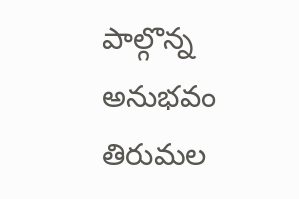పాల్గొన్న అనుభవం తిరుమల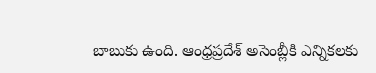బాబుకు ఉంది. ఆంధ్రప్రదేశ్ అసెంబ్లీకి ఎన్నికలకు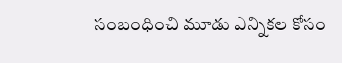సంబంధించి మూడు ఎన్నికల కోసం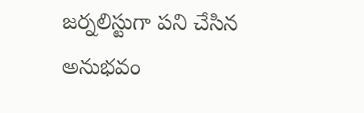జర్నలిస్టుగా పని చేసిన అనుభవం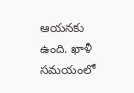ఆయనకు ఉంది. ఖాళీ సమయంలో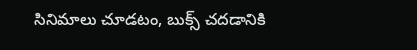సినిమాలు చూడటం, బుక్స్ చదడానికి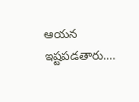ఆయన ఇష్టపడతారు.…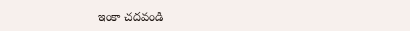ఇంకా చదవండి